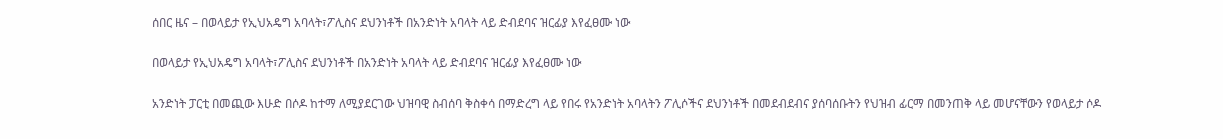ሰበር ዜና – በወላይታ የኢህአዴግ አባላት፣ፖሊስና ደህንነቶች በአንድነት አባላት ላይ ድብደባና ዝርፊያ እየፈፀሙ ነው

በወላይታ የኢህአዴግ አባላት፣ፖሊስና ደህንነቶች በአንድነት አባላት ላይ ድብደባና ዝርፊያ እየፈፀሙ ነው

አንድነት ፓርቲ በመጪው እሁድ በሶዶ ከተማ ለሚያደርገው ህዝባዊ ስብሰባ ቅስቀሳ በማድረግ ላይ የበሩ የአንድነት አባላትን ፖሊሶችና ደህንነቶች በመደብደብና ያሰባሰቡትን የህዝብ ፊርማ በመንጠቅ ላይ መሆናቸውን የወላይታ ሶዶ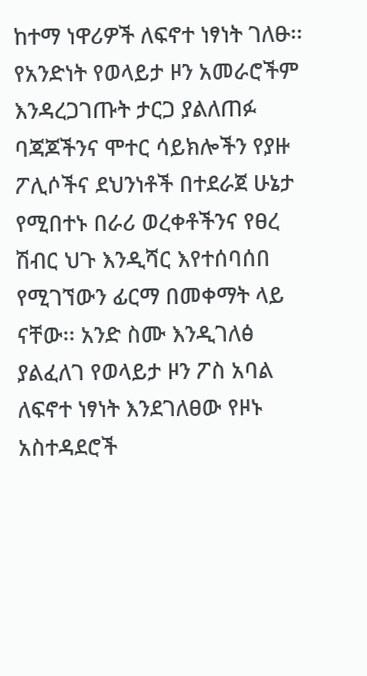ከተማ ነዋሪዎች ለፍኖተ ነፃነት ገለፁ፡፡ የአንድነት የወላይታ ዞን አመራሮችም እንዳረጋገጡት ታርጋ ያልለጠፉ ባጃጆችንና ሞተር ሳይክሎችን የያዙ ፖሊሶችና ደህንነቶች በተደራጀ ሁኔታ የሚበተኑ በራሪ ወረቀቶችንና የፀረ ሽብር ህጉ እንዲሻር እየተሰባሰበ የሚገኘውን ፊርማ በመቀማት ላይ ናቸው፡፡ አንድ ስሙ እንዲገለፅ ያልፈለገ የወላይታ ዞን ፖስ አባል ለፍኖተ ነፃነት እንደገለፀው የዞኑ አስተዳደሮች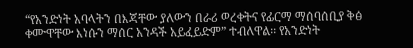“የአንድነት አባላትን በእጃቸው ያለውን በራሪ ወረቀትና የፊርማ ማሰባሰቢያ ቅፅ ቀሙዋቸው እነሱን ማሰር አንዳች አይፈይድም” ተብለዋል፡፡ የአንድነት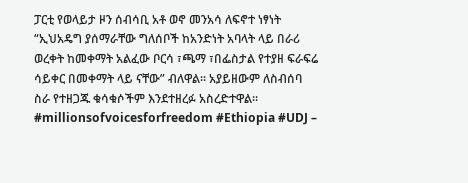ፓርቲ የወላይታ ዞን ሰብሳቢ አቶ ወኖ መንአሳ ለፍኖተ ነፃነት “ኢህአዴግ ያሰማራቸው ግለሰቦች ከአንድነት አባላት ላይ በራሪ ወረቀት ከመቀማት አልፈው ቦርሳ ፣ጫማ ፣በፌስታል የተያዘ ፍራፍሬ ሳይቀር በመቀማት ላይ ናቸው” ብለዋል፡፡ አያይዘውም ለስብሰባ ስራ የተዘጋጁ ቁሳቁሶችም እንደተዘረፉ አስረድተዋል፡፡#millionsofvoicesforfreedom #Ethiopia #UDJ –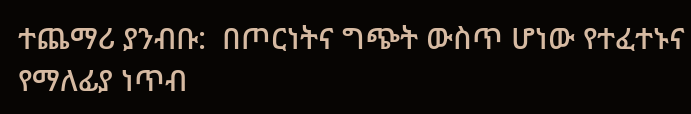ተጨማሪ ያንብቡ:  በጦርነትና ግጭት ውስጥ ሆነው የተፈተኑና የማለፊያ ነጥብ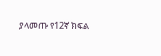ያላመጡ የ12ኛ ክፍል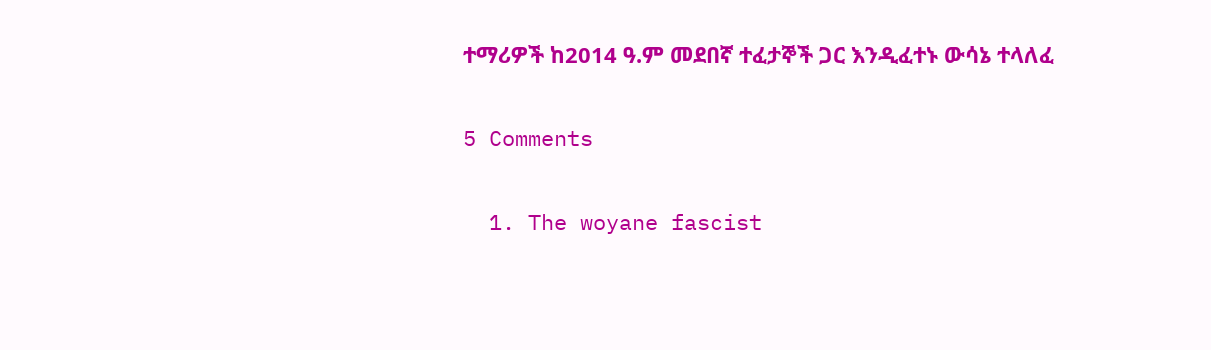ተማሪዎች ከ2014 ዓ.ም መደበኛ ተፈታኞች ጋር እንዲፈተኑ ውሳኔ ተላለፈ

5 Comments

  1. The woyane fascist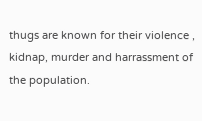thugs are known for their violence , kidnap, murder and harrassment of the population.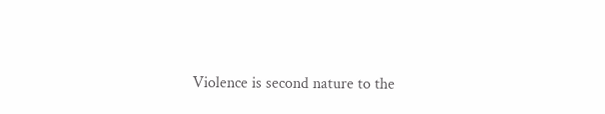Violence is second nature to the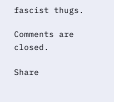fascist thugs.

Comments are closed.

Share